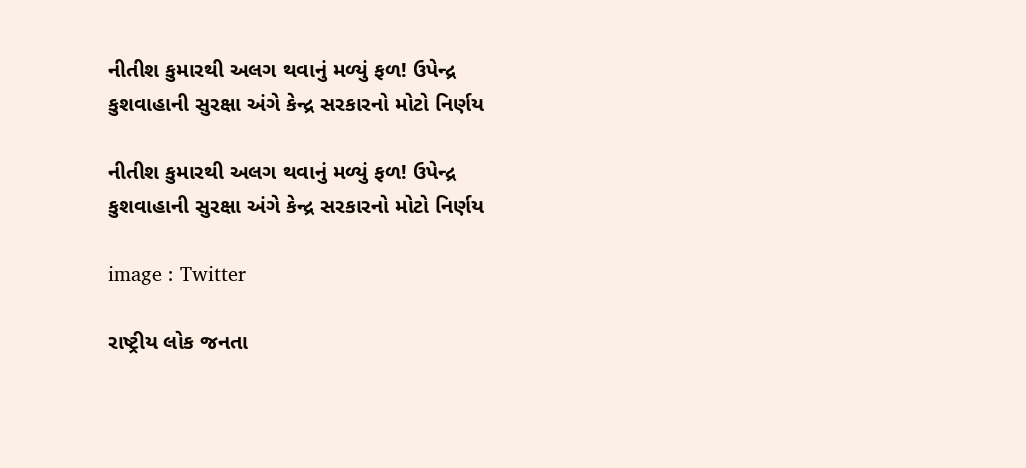નીતીશ કુમારથી અલગ થવાનું મળ્યું ફળ! ઉપેન્દ્ર કુશવાહાની સુરક્ષા અંગે કેન્દ્ર સરકારનો મોટો નિર્ણય

નીતીશ કુમારથી અલગ થવાનું મળ્યું ફળ! ઉપેન્દ્ર કુશવાહાની સુરક્ષા અંગે કેન્દ્ર સરકારનો મોટો નિર્ણય

image : Twitter

રાષ્ટ્રીય લોક જનતા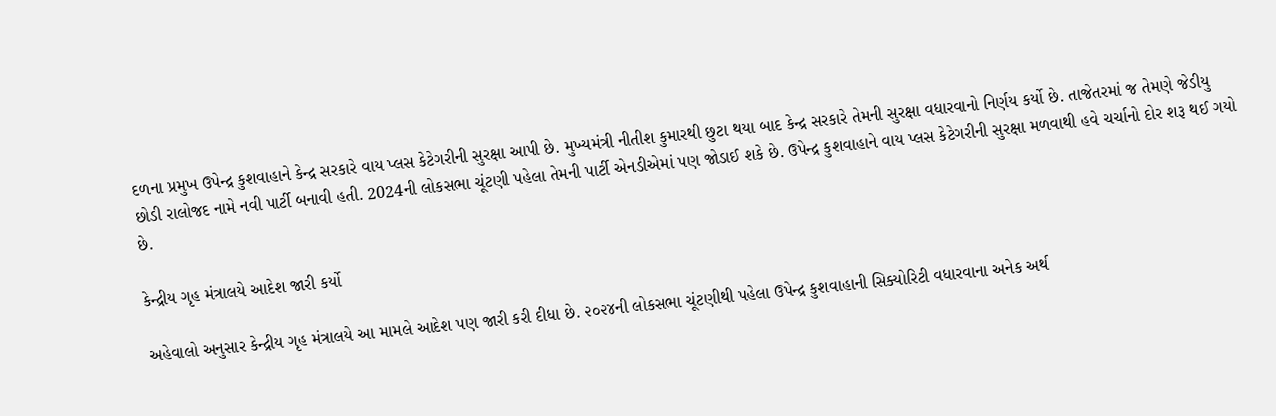દળના પ્રમુખ ઉપેન્દ્ર કુશવાહાને કેન્દ્ર સરકારે વાય પ્લસ કેટેગરીની સુરક્ષા આપી છે. મુખ્યમંત્રી નીતીશ કુમારથી છુટા થયા બાદ કેન્દ્ર સરકારે તેમની સુરક્ષા વધારવાનો નિર્ણય કર્યો છે. તાજેતરમાં જ તેમણે જેડીયુ છોડી રાલોજદ નામે નવી પાર્ટી બનાવી હતી. 2024ની લોકસભા ચૂંટણી પહેલા તેમની પાર્ટી એનડીએમાં પણ જોડાઈ શકે છે. ઉપેન્દ્ર કુશવાહાને વાય પ્લસ કેટેગરીની સુરક્ષા મળવાથી હવે ચર્ચાનો દોર શરૂ થઈ ગયો છે.

કેન્દ્રીય ગૃહ મંત્રાલયે આદેશ જારી કર્યો

અહેવાલો અનુસાર કેન્દ્રીય ગૃહ મંત્રાલયે આ મામલે આદેશ પણ જારી કરી દીધા છે. ૨૦૨૪ની લોકસભા ચૂંટણીથી પહેલા ઉપેન્દ્ર કુશવાહાની સિક્યોરિટી વધારવાના અનેક અર્થ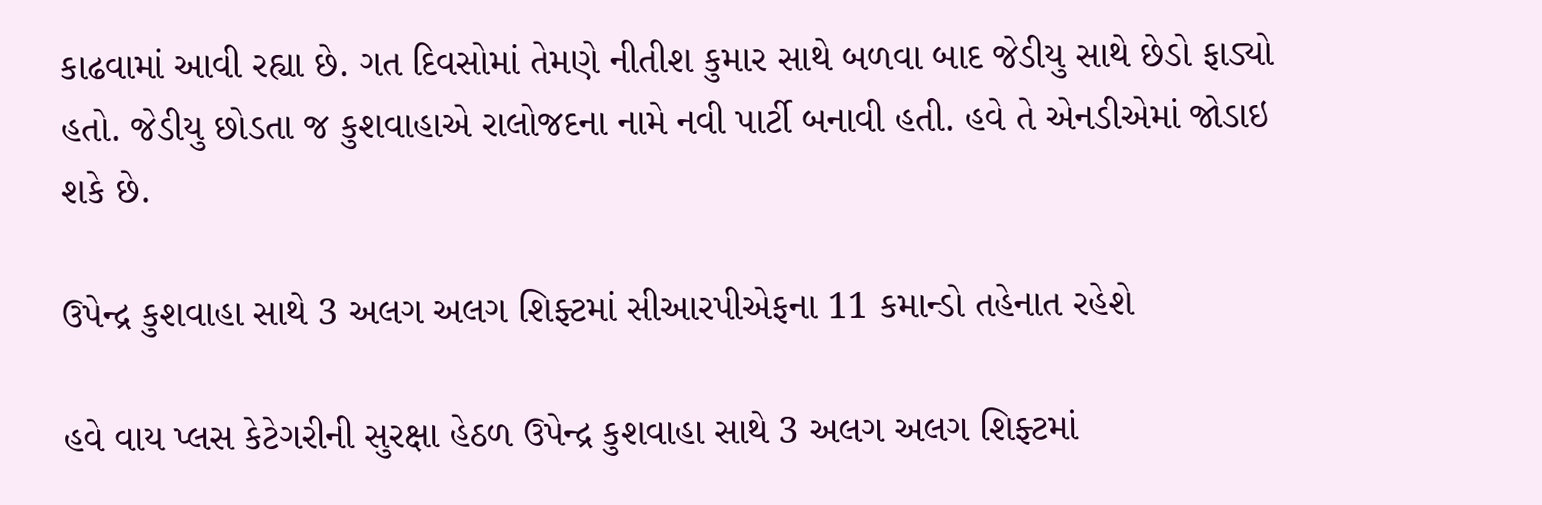કાઢવામાં આવી રહ્યા છે. ગત દિવસોમાં તેમણે નીતીશ કુમાર સાથે બળવા બાદ જેડીયુ સાથે છેડો ફાડ્યો હતો. જેડીયુ છોડતા જ કુશવાહાએ રાલોજદના નામે નવી પાર્ટી બનાવી હતી. હવે તે એનડીએમાં જોડાઇ શકે છે.

ઉપેન્દ્ર કુશવાહા સાથે 3 અલગ અલગ શિફ્ટમાં સીઆરપીએફના 11 કમાન્ડો તહેનાત રહેશે

હવે વાય પ્લસ કેટેગરીની સુરક્ષા હેઠળ ઉપેન્દ્ર કુશવાહા સાથે 3 અલગ અલગ શિફ્ટમાં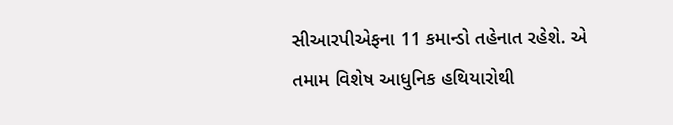સીઆરપીએફના 11 કમાન્ડો તહેનાત રહેશે. એ તમામ વિશેષ આધુનિક હથિયારોથી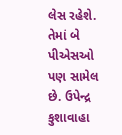લેસ રહેશે. તેમાં બે પીએસઓ પણ સામેલ છે. ઉપેન્દ્ર કુશાવાહા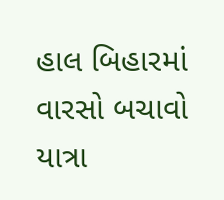હાલ બિહારમાં વારસો બચાવો યાત્રા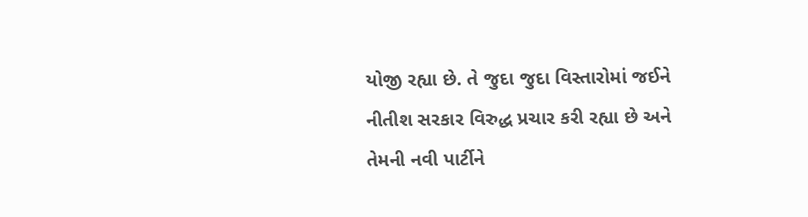યોજી રહ્યા છે. તે જુદા જુદા વિસ્તારોમાં જઈને નીતીશ સરકાર વિરુદ્ધ પ્રચાર કરી રહ્યા છે અને તેમની નવી પાર્ટીને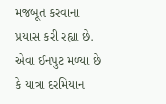મજબૂત કરવાના પ્રયાસ કરી રહ્યા છે. એવા ઈનપુટ મળ્યા છે કે યાત્રા દરમિયાન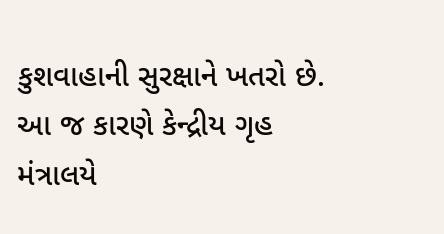કુશવાહાની સુરક્ષાને ખતરો છે. આ જ કારણે કેન્દ્રીય ગૃહ મંત્રાલયે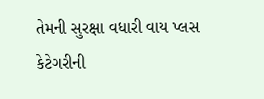તેમની સુરક્ષા વધારી વાય પ્લસ કેટેગરીની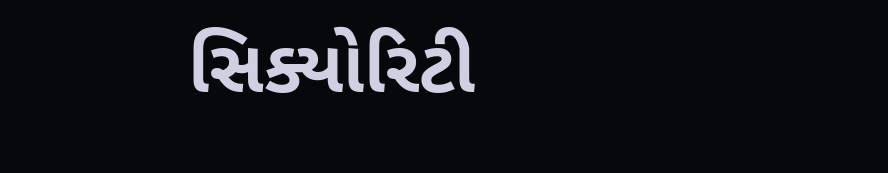સિક્યોરિટી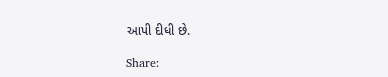આપી દીધી છે.

Share: